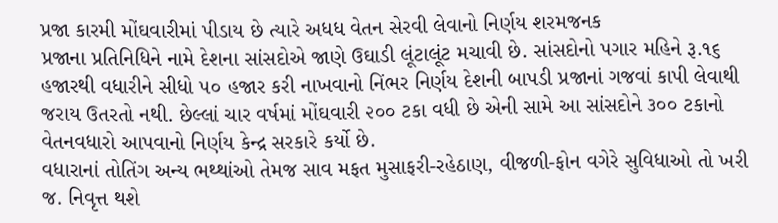પ્રજા કારમી મોંઘવારીમાં પીડાય છે ત્યારે અધધ વેતન સેરવી લેવાનો નિર્ણય શરમજનક
પ્રજાના પ્રતિનિધિને નામે દેશના સાંસદોએ જાણે ઉઘાડી લૂંટાલૂંટ મચાવી છે. સાંસદોનો પગાર મહિને રૂ.૧૬ હજારથી વધારીને સીધો ૫૦ હજાર કરી નાખવાનો નિંભર નિર્ણય દેશની બાપડી પ્રજાનાં ગજવાં કાપી લેવાથી જરાય ઉતરતો નથી. છેલ્લાં ચાર વર્ષમાં મોંઘવારી ૨૦૦ ટકા વધી છે એની સામે આ સાંસદોને ૩૦૦ ટકાનો વેતનવધારો આપવાનો નિર્ણય કેન્દ્ર સરકારે કર્યો છે.
વધારાનાં તોતિંગ અન્ય ભથ્થાંઓ તેમજ સાવ મફત મુસાફરી-રહેઠાણ, વીજળી-ફોન વગેરે સુવિધાઓ તો ખરી જ. નિવૃત્ત થશે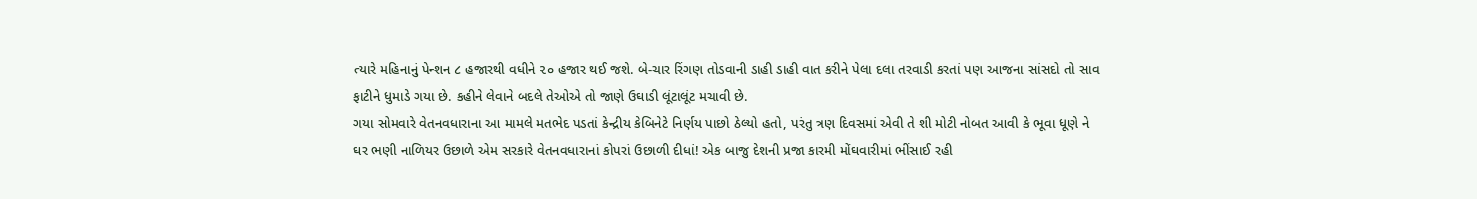ત્યારે મહિનાનું પેન્શન ૮ હજારથી વધીને ૨૦ હજાર થઈ જશે. બે-ચાર રિંગણ તોડવાની ડાહી ડાહી વાત કરીને પેલા દલા તરવાડી કરતાં પણ આજના સાંસદો તો સાવ ફાટીને ધુમાડે ગયા છે. કહીને લેવાને બદલે તેઓએ તો જાણે ઉઘાડી લૂંટાલૂંટ મચાવી છે.
ગયા સોમવારે વેતનવધારાના આ મામલે મતભેદ પડતાં કેન્દ્રીય કેબિનેટે નિર્ણય પાછો ઠેલ્યો હતો, પરંતુ ત્રણ દિવસમાં એવી તે શી મોટી નોબત આવી કે ભૂવા ધૂણે ને ઘર ભણી નાળિયર ઉછાળે એમ સરકારે વેતનવધારાનાં કોપરાં ઉછાળી દીધાં! એક બાજુ દેશની પ્રજા કારમી મોંઘવારીમાં ભીંસાઈ રહી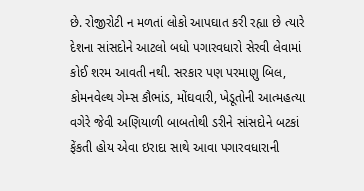છે. રોજીરોટી ન મળતાં લોકો આપઘાત કરી રહ્યા છે ત્યારે દેશના સાંસદોને આટલો બધો પગારવધારો સેરવી લેવામાં કોઈ શરમ આવતી નથી. સરકાર પણ પરમાણુ બિલ, કોમનવેલ્થ ગેમ્સ કૌભાંડ, મોંઘવારી, ખેડૂતોની આત્મહત્યા વગેરે જેવી અણિયાળી બાબતોથી ડરીને સાંસદોને બટકાં ફેંકતી હોય એવા ઇરાદા સાથે આવા પગારવધારાની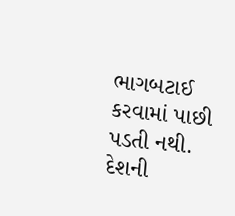ભાગબટાઈ કરવામાં પાછી પડતી નથી.
દેશની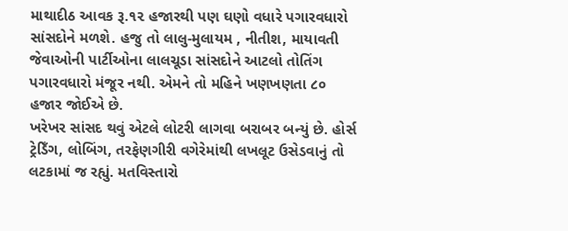માથાદીઠ આવક રૂ.૧૨ હજારથી પણ ઘણો વધારે પગારવધારો સાંસદોને મળશે. હજુ તો લાલુ-મુલાયમ , નીતીશ, માયાવતી જેવાઓની પાર્ટીઓના લાલચૂડા સાંસદોને આટલો તોતિંગ પગારવધારો મંજૂર નથી. એમને તો મહિને ખણખણતા ૮૦ હજાર જોઈએ છે.
ખરેખર સાંસદ થવું એટલે લોટરી લાગવા બરાબર બન્યું છે. હોર્સ ટ્રેડિઁગ, લોબિંગ, તરફેણગીરી વગેરેમાંથી લખલૂટ ઉસેડવાનું તો લટકામાં જ રહ્યું. મતવિસ્તારો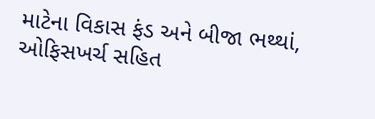માટેના વિકાસ ફંડ અને બીજા ભથ્થાં, ઓફિસખર્ચ સહિત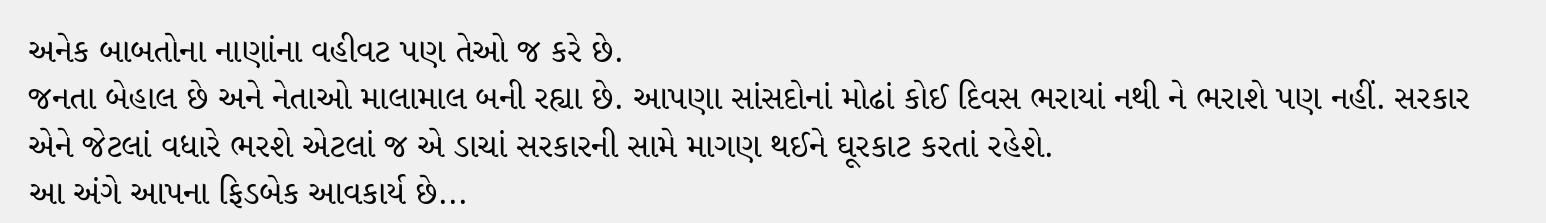અનેક બાબતોના નાણાંના વહીવટ પણ તેઓ જ કરે છે.
જનતા બેહાલ છે અને નેતાઓ માલામાલ બની રહ્યા છે. આપણા સાંસદોનાં મોઢાં કોઈ દિવસ ભરાયાં નથી ને ભરાશે પણ નહીં. સરકાર એને જેટલાં વધારે ભરશે એટલાં જ એ ડાચાં સરકારની સામે માગણ થઈને ઘૂરકાટ કરતાં રહેશે.
આ અંગે આપના ફિડબેક આવકાર્ય છે...